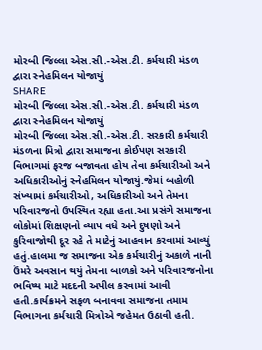મોરબી જિલ્લા એસ.સી.-એસ.ટી. કર્મચારી મંડળ દ્વારા સ્નેહમિલન યોજાયું
SHARE
મોરબી જિલ્લા એસ.સી.-એસ.ટી. કર્મચારી મંડળ દ્વારા સ્નેહમિલન યોજાયું
મોરબી જિલ્લા એસ.સી.-એસ.ટી. સરકારી કર્મચારી મંડળના મિત્રો દ્વારા સમાજના કોઈપણ સરકારી વિભાગમાં ફરજ બજાવતા હોય તેવા કર્મચારીઓ અને અધિકારીઓનું સ્નેહમિલન યોજાયું.જેમાં બહોળી સંખ્યામાં કર્મચારીઓ, અધિકારીઓ અને તેમના પરિવારજનો ઉપસ્થિત રહ્યા હતા.આ પ્રસંગે સમાજના લોકોમાં શિક્ષણનો વ્યાપ વધે અને દુષણો અને કુરિવાજોથી દૂર રહે તે માટેનું આહવાન કરવામાં આવ્યું હતું.હાલમા જ સમાજના એક કર્મચારીનું અકાળે નાની ઉંમરે અવસાન થયું તેમના બાળકો અને પરિવારજનોના ભવિષ્ય માટે મદદની અપીલ કરવામાં આવી હતી.કાર્યક્રમને સફળ બનાવવા સમાજના તમામ વિભાગના કર્મચારી મિત્રોએ જહેમત ઉઠાવી હતી.